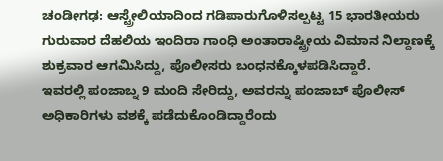ಚಂಡೀಗಢ: ಆಸ್ಟ್ರೇಲಿಯಾದಿಂದ ಗಡಿಪಾರುಗೊಳಿಸಲ್ಪಟ್ಟ 15 ಭಾರತೀಯರು ಗುರುವಾರ ದೆಹಲಿಯ ಇಂದಿರಾ ಗಾಂಧಿ ಅಂತಾರಾಷ್ಟ್ರೀಯ ವಿಮಾನ ನಿಲ್ದಾಣಕ್ಕೆ ಶುಕ್ರವಾರ ಆಗಮಿಸಿದ್ದು, ಪೊಲೀಸರು ಬಂಧನಕ್ಕೊಳಪಡಿಸಿದ್ದಾರೆ.
ಇವರಲ್ಲಿ ಪಂಜಾಬ್ನ 9 ಮಂದಿ ಸೇರಿದ್ದು, ಅವರನ್ನು ಪಂಜಾಬ್ ಪೊಲೀಸ್ ಅಧಿಕಾರಿಗಳು ವಶಕ್ಕೆ ಪಡೆದುಕೊಂಡಿದ್ದಾರೆಂದು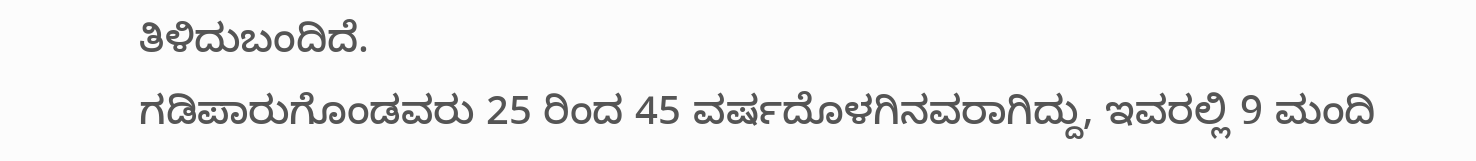ತಿಳಿದುಬಂದಿದೆ.
ಗಡಿಪಾರುಗೊಂಡವರು 25 ರಿಂದ 45 ವರ್ಷದೊಳಗಿನವರಾಗಿದ್ದು, ಇವರಲ್ಲಿ 9 ಮಂದಿ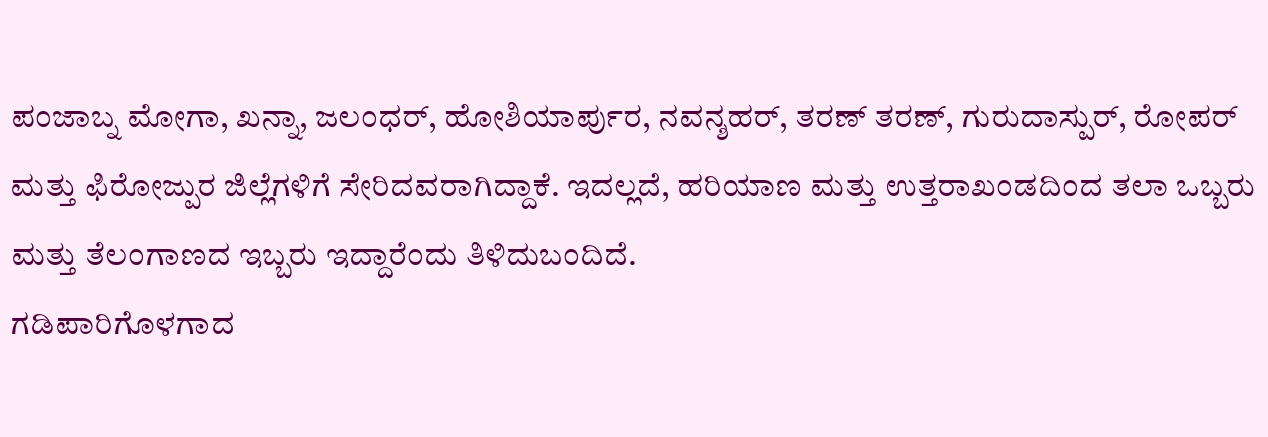ಪಂಜಾಬ್ನ ಮೋಗಾ, ಖನ್ನಾ, ಜಲಂಧರ್, ಹೋಶಿಯಾರ್ಪುರ, ನವನ್ಶಹರ್, ತರಣ್ ತರಣ್, ಗುರುದಾಸ್ಪುರ್, ರೋಪರ್ ಮತ್ತು ಫಿರೋಜ್ಪುರ ಜಿಲ್ಲೆಗಳಿಗೆ ಸೇರಿದವರಾಗಿದ್ದಾಕೆ. ಇದಲ್ಲದೆ, ಹರಿಯಾಣ ಮತ್ತು ಉತ್ತರಾಖಂಡದಿಂದ ತಲಾ ಒಬ್ಬರು ಮತ್ತು ತೆಲಂಗಾಣದ ಇಬ್ಬರು ಇದ್ದಾರೆಂದು ತಿಳಿದುಬಂದಿದೆ.
ಗಡಿಪಾರಿಗೊಳಗಾದ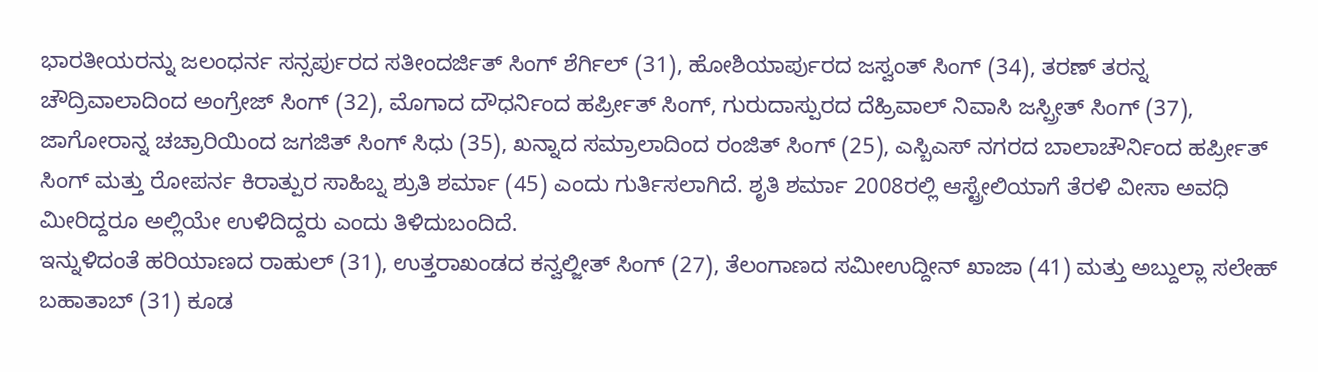ಭಾರತೀಯರನ್ನು ಜಲಂಧರ್ನ ಸನ್ಸರ್ಪುರದ ಸತೀಂದರ್ಜಿತ್ ಸಿಂಗ್ ಶೆರ್ಗಿಲ್ (31), ಹೋಶಿಯಾರ್ಪುರದ ಜಸ್ವಂತ್ ಸಿಂಗ್ (34), ತರಣ್ ತರನ್ನ ಚೌದ್ರಿವಾಲಾದಿಂದ ಅಂಗ್ರೇಜ್ ಸಿಂಗ್ (32), ಮೊಗಾದ ದೌಧರ್ನಿಂದ ಹರ್ಪ್ರೀತ್ ಸಿಂಗ್, ಗುರುದಾಸ್ಪುರದ ದೆಹ್ರಿವಾಲ್ ನಿವಾಸಿ ಜಸ್ಪ್ರೀತ್ ಸಿಂಗ್ (37), ಜಾಗೋರಾನ್ನ ಚಚ್ರಾರಿಯಿಂದ ಜಗಜಿತ್ ಸಿಂಗ್ ಸಿಧು (35), ಖನ್ನಾದ ಸಮ್ರಾಲಾದಿಂದ ರಂಜಿತ್ ಸಿಂಗ್ (25), ಎಸ್ಬಿಎಸ್ ನಗರದ ಬಾಲಾಚೌರ್ನಿಂದ ಹರ್ಪ್ರೀತ್ ಸಿಂಗ್ ಮತ್ತು ರೋಪರ್ನ ಕಿರಾತ್ಪುರ ಸಾಹಿಬ್ನ ಶ್ರುತಿ ಶರ್ಮಾ (45) ಎಂದು ಗುರ್ತಿಸಲಾಗಿದೆ. ಶೃತಿ ಶರ್ಮಾ 2008ರಲ್ಲಿ ಆಸ್ಟ್ರೇಲಿಯಾಗೆ ತೆರಳಿ ವೀಸಾ ಅವಧಿ ಮೀರಿದ್ದರೂ ಅಲ್ಲಿಯೇ ಉಳಿದಿದ್ದರು ಎಂದು ತಿಳಿದುಬಂದಿದೆ.
ಇನ್ನುಳಿದಂತೆ ಹರಿಯಾಣದ ರಾಹುಲ್ (31), ಉತ್ತರಾಖಂಡದ ಕನ್ವಲ್ಜೀತ್ ಸಿಂಗ್ (27), ತೆಲಂಗಾಣದ ಸಮೀಉದ್ದೀನ್ ಖಾಜಾ (41) ಮತ್ತು ಅಬ್ದುಲ್ಲಾ ಸಲೇಹ್ ಬಹಾತಾಬ್ (31) ಕೂಡ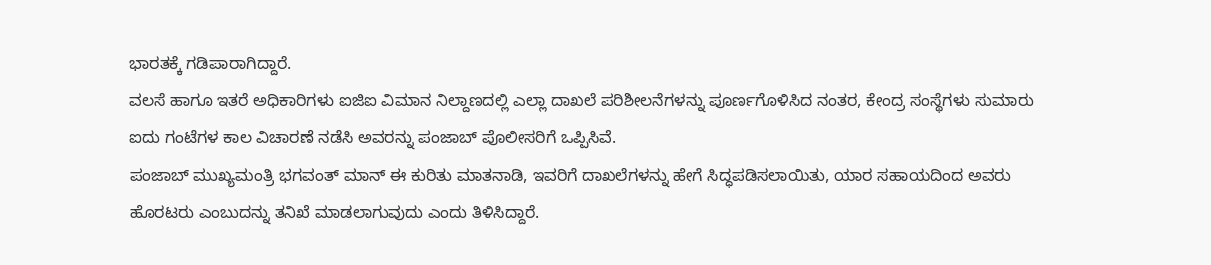ಭಾರತಕ್ಕೆ ಗಡಿಪಾರಾಗಿದ್ದಾರೆ.
ವಲಸೆ ಹಾಗೂ ಇತರೆ ಅಧಿಕಾರಿಗಳು ಐಜಿಐ ವಿಮಾನ ನಿಲ್ದಾಣದಲ್ಲಿ ಎಲ್ಲಾ ದಾಖಲೆ ಪರಿಶೀಲನೆಗಳನ್ನು ಪೂರ್ಣಗೊಳಿಸಿದ ನಂತರ, ಕೇಂದ್ರ ಸಂಸ್ಥೆಗಳು ಸುಮಾರು ಐದು ಗಂಟೆಗಳ ಕಾಲ ವಿಚಾರಣೆ ನಡೆಸಿ ಅವರನ್ನು ಪಂಜಾಬ್ ಪೊಲೀಸರಿಗೆ ಒಪ್ಪಿಸಿವೆ.
ಪಂಜಾಬ್ ಮುಖ್ಯಮಂತ್ರಿ ಭಗವಂತ್ ಮಾನ್ ಈ ಕುರಿತು ಮಾತನಾಡಿ, ಇವರಿಗೆ ದಾಖಲೆಗಳನ್ನು ಹೇಗೆ ಸಿದ್ಧಪಡಿಸಲಾಯಿತು, ಯಾರ ಸಹಾಯದಿಂದ ಅವರು ಹೊರಟರು ಎಂಬುದನ್ನು ತನಿಖೆ ಮಾಡಲಾಗುವುದು ಎಂದು ತಿಳಿಸಿದ್ದಾರೆ.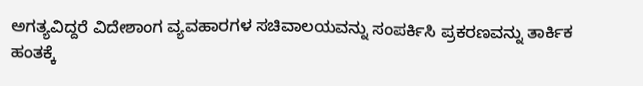ಅಗತ್ಯವಿದ್ದರೆ ವಿದೇಶಾಂಗ ವ್ಯವಹಾರಗಳ ಸಚಿವಾಲಯವನ್ನು ಸಂಪರ್ಕಿಸಿ ಪ್ರಕರಣವನ್ನು ತಾರ್ಕಿಕ ಹಂತಕ್ಕೆ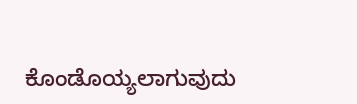ಕೊಂಡೊಯ್ಯಲಾಗುವುದು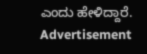ಎಂದು ಹೇಳಿದ್ದಾರೆ.
Advertisement